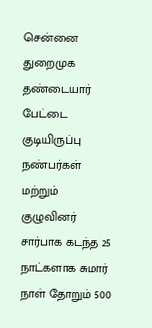சென்னை துறைமுக தண்டையார் பேட்டை குடியிருப்பு நண்பர்கள் மற்றும் குழுவினர் சார்பாக கடந்த 25 நாட்களாக சுமார் நாள் தோறும் 500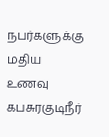நபர்களுக்கு மதிய உணவு கபசுரகுடிநீர்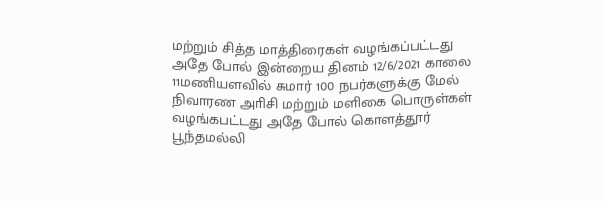மற்றும் சித்த மாத்திரைகள் வழங்கப்பட்டது அதே போல் இன்றைய தினம் 12/6/2021 காலை 11மணியளவில் சுமார் 100 நபர்களுக்கு மேல் நிவாரண அாிசி மற்றும் மளிகை பொருள்கள் வழங்கபட்டது அதே போல் கொளத்தூர் பூந்தமல்லி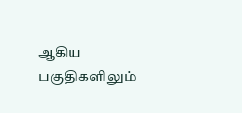ஆகிய பகுதிகளிலும்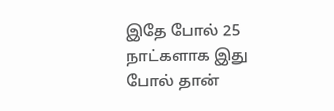இதே போல் 25 நாட்களாக இது போல் தான்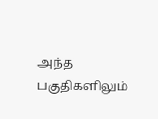அந்த பகுதிகளிலும்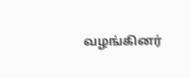வழங்கினர்